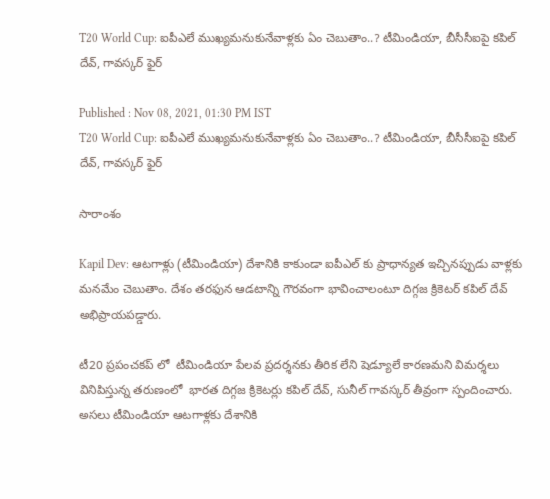T20 World Cup: ఐపీఎలే ముఖ్యమనుకునేవాళ్లకు ఏం చెబుతాం..? టీమిండియా, బీసీసీఐపై కపిల్ దేవ్, గావస్కర్ ఫైర్

Published : Nov 08, 2021, 01:30 PM IST
T20 World Cup: ఐపీఎలే ముఖ్యమనుకునేవాళ్లకు ఏం చెబుతాం..? టీమిండియా, బీసీసీఐపై కపిల్ దేవ్, గావస్కర్ ఫైర్

సారాంశం

Kapil Dev: ఆటగాళ్లు (టీమిండియా) దేశానికి కాకుండా ఐపీఎల్ కు ప్రాధాన్యత ఇచ్చినప్పుడు వాళ్లకు మనమేం చెబుతాం. దేశం తరఫున ఆడటాన్ని గౌరవంగా భావించాలంటూ దిగ్గజ క్రికెటర్ కపిల్ దేవ్ అభిప్రాయపడ్డారు.

టీ20 ప్రపంచకప్ లో  టీమిండియా పేలవ ప్రదర్శనకు తీరిక లేని షెడ్యూలే కారణమని విమర్శలు వినిపిస్తున్న తరుణంలో  భారత దిగ్గజ క్రికెటర్లు కపిల్ దేవ్, సునీల్ గావస్కర్ తీవ్రంగా స్పందించారు. అసలు టీమిండియా ఆటగాళ్లకు దేశానికి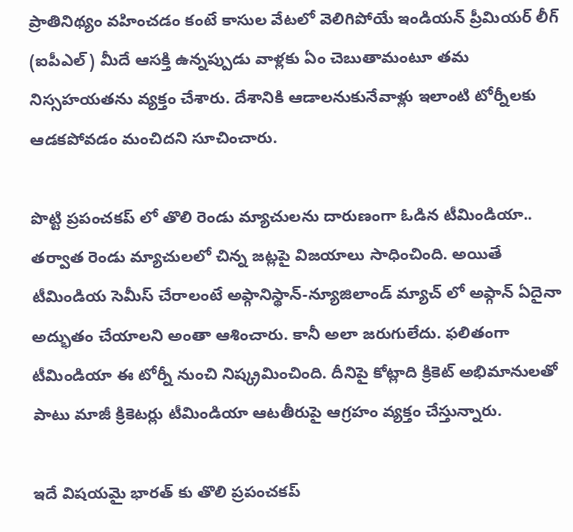ప్రాతినిథ్యం వహించడం కంటే కాసుల వేటలో వెలిగిపోయే ఇండియన్ ప్రీమియర్ లీగ్  (ఐపీఎల్) మీదే ఆసక్తి ఉన్నప్పుడు వాళ్లకు ఏం చెబుతామంటూ తమ నిస్సహయతను వ్యక్తం చేశారు. దేశానికి ఆడాలనుకునేవాళ్లు ఇలాంటి టోర్నీలకు ఆడకపోవడం మంచిదని సూచించారు.

పొట్టి ప్రపంచకప్ లో తొలి రెండు మ్యాచులను దారుణంగా ఓడిన టీమిండియా.. తర్వాత రెండు మ్యాచులలో చిన్న జట్లపై విజయాలు సాధించింది. అయితే  టీమిండియ సెమీస్ చేరాలంటే అఫ్గానిస్థాన్-న్యూజిలాండ్ మ్యాచ్ లో అఫ్గాన్ ఏదైనా అద్భుతం చేయాలని అంతా ఆశించారు. కానీ అలా జరుగులేదు. ఫలితంగా టీమిండియా ఈ టోర్నీ నుంచి నిష్క్రమించింది. దీనిపై కోట్లాది క్రికెట్ అభిమానులతో పాటు మాజీ క్రికెటర్లు టీమిండియా ఆటతీరుపై ఆగ్రహం వ్యక్తం చేస్తున్నారు.

ఇదే విషయమై భారత్ కు తొలి ప్రపంచకప్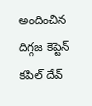అందించిన దిగ్గజ కెప్టెన్ కపిల్ దేవ్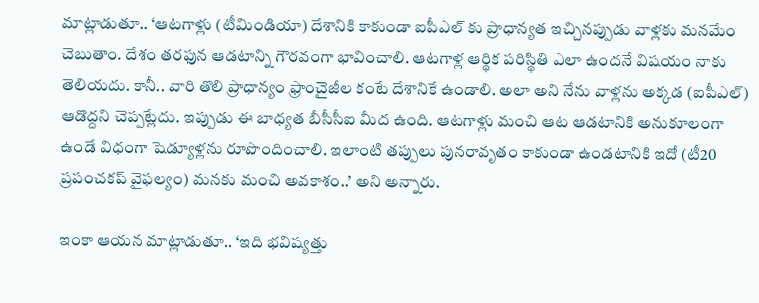మాట్లాడుతూ.. ‘ఆటగాళ్లు (టీమిండియా) దేశానికి కాకుండా ఐపీఎల్ కు ప్రాధాన్యత ఇచ్చినప్పుడు వాళ్లకు మనమేం చెబుతాం. దేశం తరఫున ఆడటాన్ని గౌరవంగా భావించాలి. ఆటగాళ్ల ఆర్థిక పరిస్థితి ఎలా ఉందనే విషయం నాకు తెలియదు. కానీ.. వారి తొలి ప్రాధాన్యం ఫ్రాంచైజీల కంటే దేశానికే ఉండాలి. అలా అని నేను వాళ్లను అక్కడ (ఐపీఎల్) ఆడొద్దని చెప్పట్లేదు. ఇప్పుడు ఈ బాధ్యత బీసీసీఐ మీద ఉంది. ఆటగాళ్లు మంచి ఆట ఆడటానికి అనుకూలంగా ఉండే విధంగా షెడ్యూళ్లను రూపొందించాలి. ఇలాంటి తప్పులు పునరావృతం కాకుండా ఉండటానికి ఇదో (టీ20 ప్రపంచకప్ వైఫల్యం) మనకు మంచి అవకాశం..’ అని అన్నారు.

ఇంకా ఆయన మాట్లాడుతూ.. ‘ఇది భవిష్యత్తు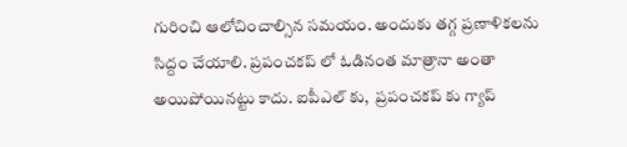గురించి ఆలోచించాల్సిన సమయం. అందుకు తగ్గ ప్రణాళికలను సిద్దం చేయాలి. ప్రపంచకప్ లో ఓడినంత మాత్రానా అంతా అయిపోయినట్టు కాదు. ఐపీఎల్ కు,  ప్రపంచకప్ కు గ్యాప్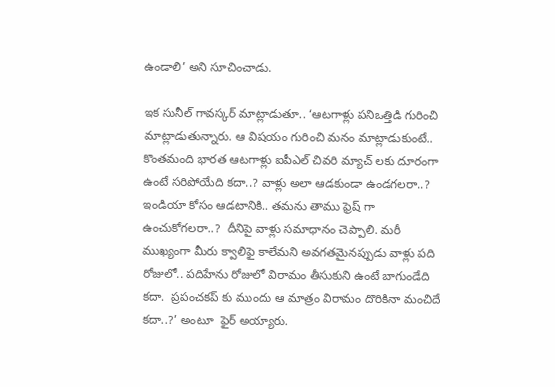ఉండాలి’ అని సూచించాడు.

ఇక సునీల్ గావస్కర్ మాట్లాడుతూ.. ‘ఆటగాళ్లు పనిఒత్తిడి గురించి  మాట్లాడుతున్నారు. ఆ విషయం గురించి మనం మాట్లాడుకుంటే..  కొంతమంది భారత ఆటగాళ్లు ఐపీఎల్ చివరి మ్యాచ్ లకు దూరంగా ఉంటే సరిపోయేది కదా..? వాళ్లు అలా ఆడకుండా ఉండగలరా..? ఇండియా కోసం ఆడటానికి.. తమను తాము ఫ్రెష్ గా ఉంచుకోగలరా..?  దీనిపై వాళ్లు సమాధానం చెప్పాలి. మరీ ముఖ్యంగా మీరు క్వాలిఫై కాలేమని అవగతమైనప్పుడు వాళ్లు పది రోజులో.. పదిహేను రోజులో విరామం తీసుకుని ఉంటే బాగుండేది కదా.  ప్రపంచకప్ కు ముందు ఆ మాత్రం విరామం దొరికినా మంచిదే కదా..?’ అంటూ  ఫైర్ అయ్యారు.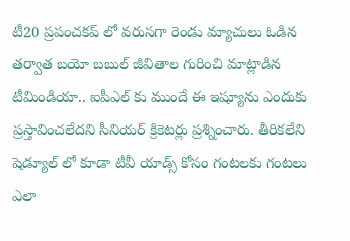టీ20 ప్రపంచకప్ లో వరుసగా రెండు మ్యాచులు ఓడిన తర్వాత బయో బబుల్ జీవితాల గురించి మాట్లాడిన టీమిండియా.. ఐపీఎల్ కు ముందే ఈ ఇష్యూను ఎందుకు ప్రస్తావించలేదని సీనియర్ క్రికెటర్లు ప్రశ్నించారు. తీరికలేని షెడ్యూల్ లో కూడా టీవీ యాడ్స్ కోసం గంటలకు గంటలు ఎలా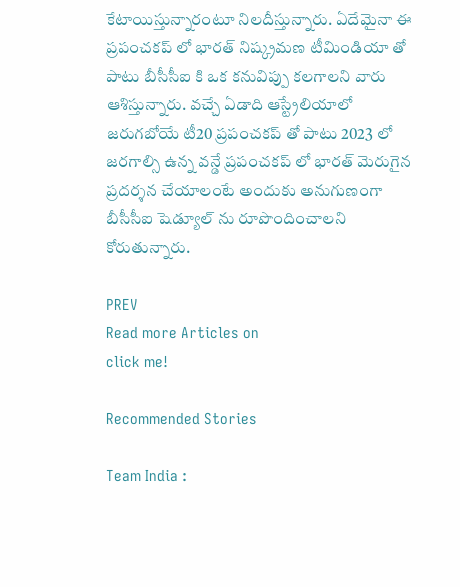కేటాయిస్తున్నారంటూ నిలదీస్తున్నారు. ఏదేమైనా ఈ ప్రపంచకప్ లో భారత్ నిష్క్రమణ టీమిండియా తో పాటు బీసీసీఐ కి ఒక కనువిప్పు కలగాలని వారు ఆశిస్తున్నారు. వచ్చే ఏడాది ఆస్ట్రేలియాలో జరుగబోయే టీ20 ప్రపంచకప్ తో పాటు 2023 లో జరగాల్సి ఉన్న వన్డే ప్రపంచకప్ లో భారత్ మెరుగైన ప్రదర్శన చేయాలంటే అందుకు అనుగుణంగా బీసీసీఐ షెడ్యూల్ ను రూపొందించాలని కోరుతున్నారు.

PREV
Read more Articles on
click me!

Recommended Stories

Team India :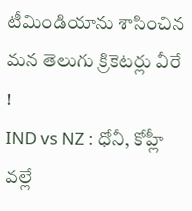టీమిండియాను శాసించిన మన తెలుగు క్రికెటర్లు వీరే !
IND vs NZ : ధోనీ, కోహ్లీ వల్లే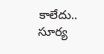కాలేదు.. సూర్య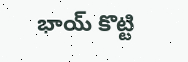భాయ్ కొట్టి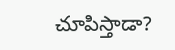చూపిస్తాడా?